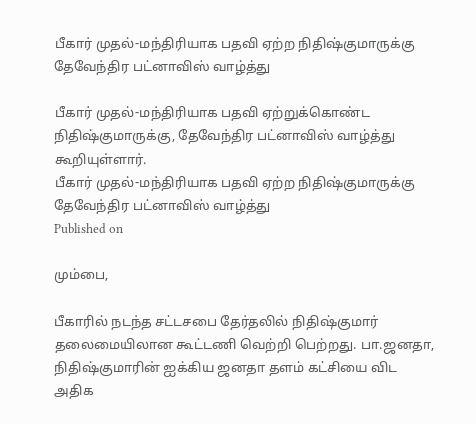பீகார் முதல்-மந்திரியாக பதவி ஏற்ற நிதிஷ்குமாருக்கு தேவேந்திர பட்னாவிஸ் வாழ்த்து

பீகார் முதல்-மந்திரியாக பதவி ஏற்றுக்கொண்ட நிதிஷ்குமாருக்கு, தேவேந்திர பட்னாவிஸ் வாழ்த்து கூறியுள்ளார்.
பீகார் முதல்-மந்திரியாக பதவி ஏற்ற நிதிஷ்குமாருக்கு தேவேந்திர பட்னாவிஸ் வாழ்த்து
Published on

மும்பை,

பீகாரில் நடந்த சட்டசபை தேர்தலில் நிதிஷ்குமார் தலைமையிலான கூட்டணி வெற்றி பெற்றது. பா.ஜனதா, நிதிஷ்குமாரின் ஐக்கிய ஜனதா தளம் கட்சியை விட அதிக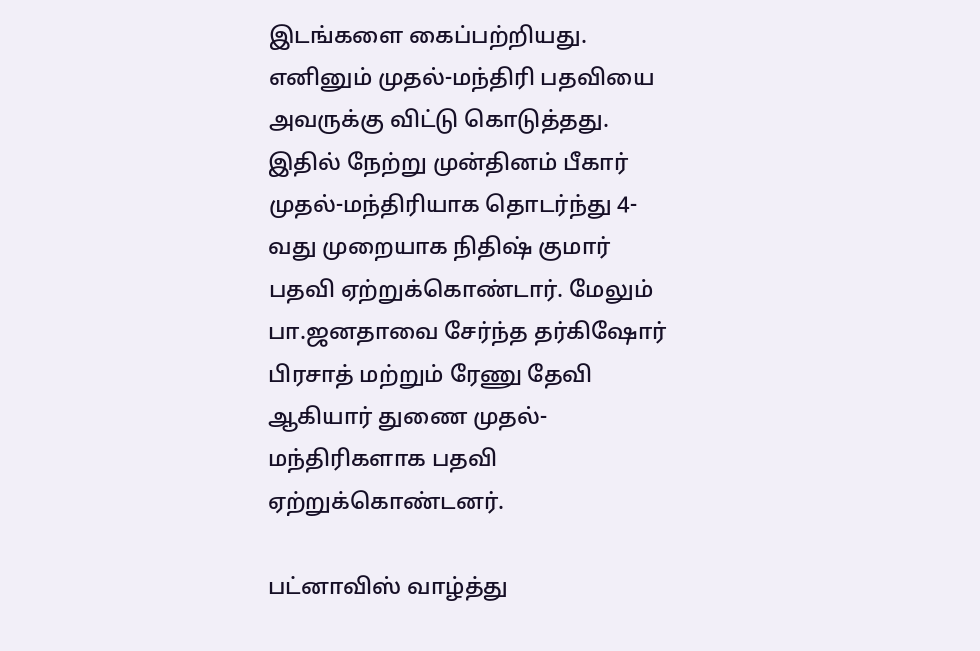இடங்களை கைப்பற்றியது. எனினும் முதல்-மந்திரி பதவியை அவருக்கு விட்டு கொடுத்தது. இதில் நேற்று முன்தினம் பீகார் முதல்-மந்திரியாக தொடர்ந்து 4-வது முறையாக நிதிஷ் குமார் பதவி ஏற்றுக்கொண்டார். மேலும் பா.ஜனதாவை சேர்ந்த தர்கிஷோர் பிரசாத் மற்றும் ரேணு தேவி ஆகியார் துணை முதல்-மந்திரிகளாக பதவி ஏற்றுக்கொண்டனர்.

பட்னாவிஸ் வாழ்த்து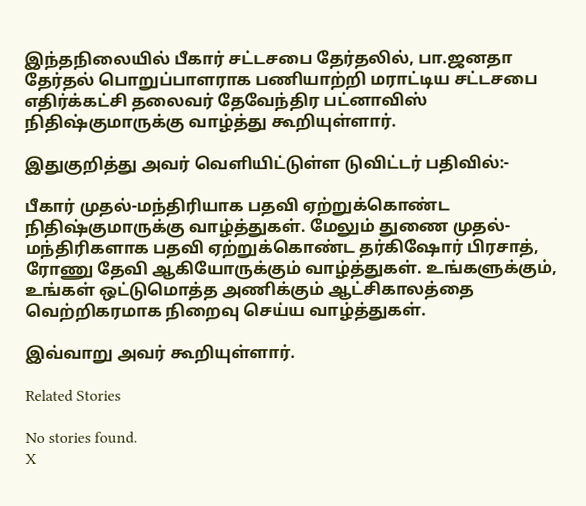இந்தநிலையில் பீகார் சட்டசபை தேர்தலில், பா.ஜனதா தேர்தல் பொறுப்பாளராக பணியாற்றி மராட்டிய சட்டசபை எதிர்க்கட்சி தலைவர் தேவேந்திர பட்னாவிஸ் நிதிஷ்குமாருக்கு வாழ்த்து கூறியுள்ளார்.

இதுகுறித்து அவர் வெளியிட்டுள்ள டுவிட்டர் பதிவில்:-

பீகார் முதல்-மந்திரியாக பதவி ஏற்றுக்கொண்ட நிதிஷ்குமாருக்கு வாழ்த்துகள். மேலும் துணை முதல்-மந்திரிகளாக பதவி ஏற்றுக்கொண்ட தர்கிஷோர் பிரசாத், ரோணு தேவி ஆகியோருக்கும் வாழ்த்துகள். உங்களுக்கும், உங்கள் ஒட்டுமொத்த அணிக்கும் ஆட்சிகாலத்தை வெற்றிகரமாக நிறைவு செய்ய வாழ்த்துகள்.

இவ்வாறு அவர் கூறியுள்ளார்.

Related Stories

No stories found.
X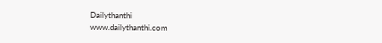Dailythanthi
www.dailythanthi.com